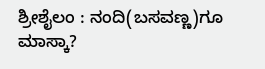ಶ್ರೀಶೈಲಂ : ನಂದಿ(ಬಸವಣ್ಣ)ಗೂ ಮಾಸ್ಕಾ?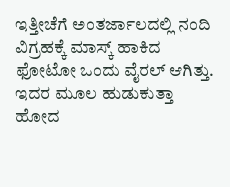ಇತ್ತೀಚೆಗೆ ಅಂತರ್ಜಾಲದಲ್ಲಿ ನಂದಿ ವಿಗ್ರಹಕ್ಕೆ ಮಾಸ್ಕ್ ಹಾಕಿದ ಫೋಟೋ ಒಂದು ವೈರಲ್ ಆಗಿತ್ತು. ಇದರ ಮೂಲ ಹುಡುಕುತ್ತಾ ಹೋದ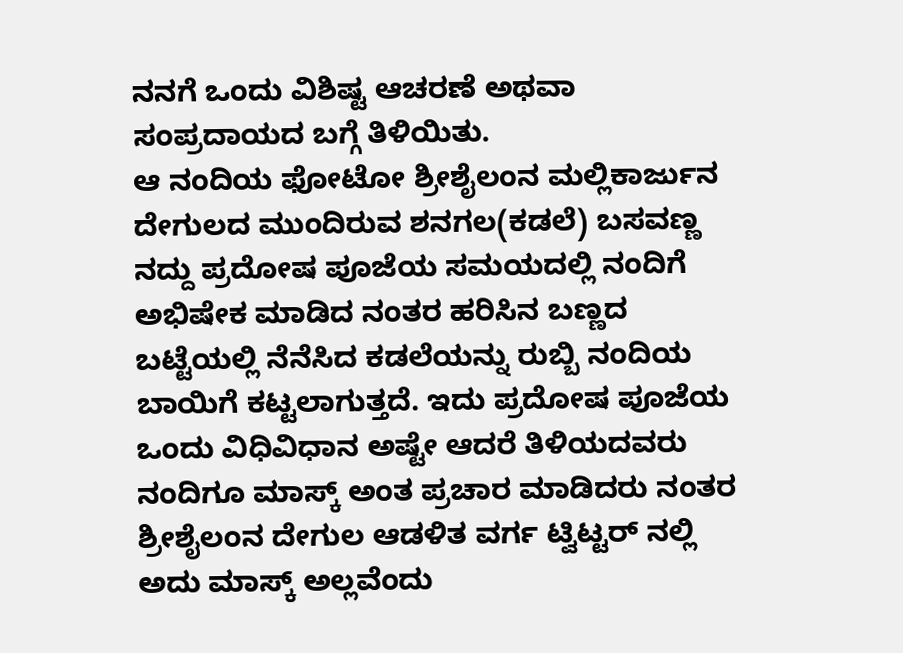ನನಗೆ ಒಂದು ವಿಶಿಷ್ಟ ಆಚರಣೆ ಅಥವಾ ಸಂಪ್ರದಾಯದ ಬಗ್ಗೆ ತಿಳಿಯಿತು.
ಆ ನಂದಿಯ ಫೋಟೋ ಶ್ರೀಶೈಲಂನ ಮಲ್ಲಿಕಾರ್ಜುನ ದೇಗುಲದ ಮುಂದಿರುವ ಶನಗಲ(ಕಡಲೆ) ಬಸವಣ್ಣ ನದ್ದು ಪ್ರದೋಷ ಪೂಜೆಯ ಸಮಯದಲ್ಲಿ ನಂದಿಗೆ ಅಭಿಷೇಕ ಮಾಡಿದ ನಂತರ ಹರಿಸಿನ ಬಣ್ಣದ ಬಟ್ಟೆಯಲ್ಲಿ ನೆನೆಸಿದ ಕಡಲೆಯನ್ನು ರುಬ್ಬಿ ನಂದಿಯ ಬಾಯಿಗೆ ಕಟ್ಟಲಾಗುತ್ತದೆ. ಇದು ಪ್ರದೋಷ ಪೂಜೆಯ ಒಂದು ವಿಧಿವಿಧಾನ ಅಷ್ಟೇ ಆದರೆ ತಿಳಿಯದವರು ನಂದಿಗೂ ಮಾಸ್ಕ್ ಅಂತ ಪ್ರಚಾರ ಮಾಡಿದರು ನಂತರ ಶ್ರೀಶೈಲಂನ ದೇಗುಲ ಆಡಳಿತ ವರ್ಗ ಟ್ವಿಟ್ಟರ್ ನಲ್ಲಿ ಅದು ಮಾಸ್ಕ್ ಅಲ್ಲವೆಂದು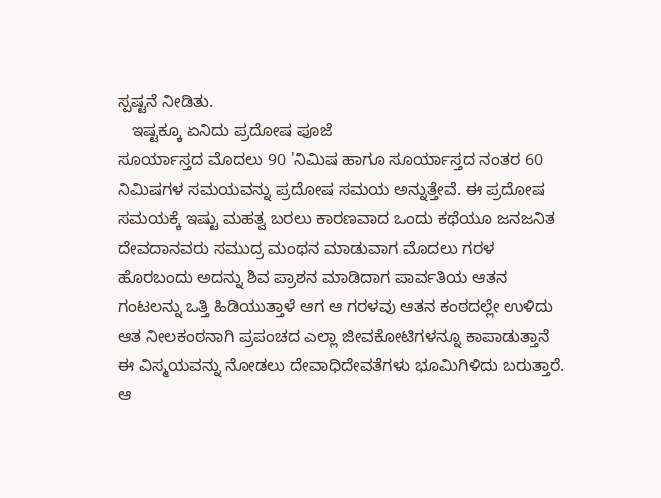ಸ್ಪಷ್ಟನೆ ನೀಡಿತು.
   ಇಷ್ಟಕ್ಕೂ ಏನಿದು ಪ್ರದೋಷ ಪೂಜೆ
ಸೂರ್ಯಾಸ್ತದ ಮೊದಲು 90 'ನಿಮಿಷ ಹಾಗೂ ಸೂರ್ಯಾಸ್ತದ ನಂತರ 60 ನಿಮಿಷಗಳ ಸಮಯವನ್ನು ಪ್ರದೋಷ ಸಮಯ ಅನ್ನುತ್ತೇವೆ. ಈ ಪ್ರದೋಷ ಸಮಯಕ್ಕೆ ಇಷ್ಟು ಮಹತ್ವ ಬರಲು ಕಾರಣವಾದ ಒಂದು ಕಥೆಯೂ ಜನಜನಿತ ದೇವದಾನವರು ಸಮುದ್ರ ಮಂಥನ ಮಾಡುವಾಗ ಮೊದಲು ಗರಳ ಹೊರಬಂದು ಅದನ್ನು ಶಿವ ಪ್ರಾಶನ ಮಾಡಿದಾಗ ಪಾರ್ವತಿಯ ಆತನ ಗಂಟಲನ್ನು ಒತ್ತಿ ಹಿಡಿಯುತ್ತಾಳೆ ಆಗ ಆ ಗರಳವು ಆತನ ಕಂಠದಲ್ಲೇ ಉಳಿದು ಆತ ನೀಲಕಂಠನಾಗಿ ಪ್ರಪಂಚದ ಎಲ್ಲಾ ಜೀವಕೋಟಿಗಳನ್ನೂ ಕಾಪಾಡುತ್ತಾನೆ ಈ ವಿಸ್ಮಯವನ್ನು ನೋಡಲು ದೇವಾಧಿದೇವತೆಗಳು ಭೂಮಿಗಿಳಿದು ಬರುತ್ತಾರೆ. ಆ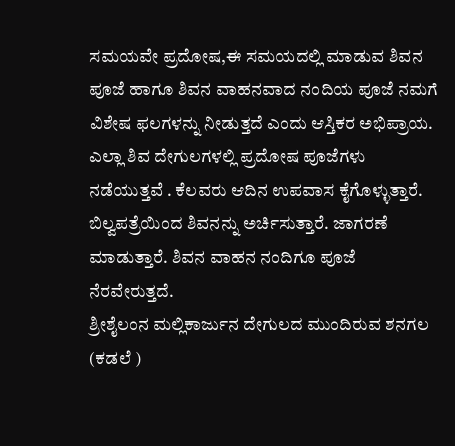ಸಮಯವೇ ಪ್ರದೋಷ,ಈ ಸಮಯದಲ್ಲಿ ಮಾಡುವ ಶಿವನ ಪೂಜೆ ಹಾಗೂ ಶಿವನ ವಾಹನವಾದ ನಂದಿಯ ಪೂಜೆ ನಮಗೆ ವಿಶೇಷ ಫಲಗಳನ್ನು ನೀಡುತ್ತದೆ ಎಂದು ಆಸ್ತಿಕರ ಅಭಿಪ್ರಾಯ. ಎಲ್ಲಾ ಶಿವ ದೇಗುಲಗಳಲ್ಲಿ ಪ್ರದೋಷ ಪೂಜೆಗಳು ನಡೆಯುತ್ತವೆ . ಕೆಲವರು ಆದಿನ ಉಪವಾಸ ಕೈಗೊಳ್ಳುತ್ತಾರೆ. ಬಿಲ್ವಪತ್ರೆಯಿಂದ ಶಿವನನ್ನು ಅರ್ಚಿಸುತ್ತಾರೆ. ಜಾಗರಣೆ ಮಾಡುತ್ತಾರೆ. ಶಿವನ ವಾಹನ ನಂದಿಗೂ ಪೂಜೆ ನೆರವೇರುತ್ತದೆ.
ಶ್ರೀಶೈಲಂನ ಮಲ್ಲಿಕಾರ್ಜುನ ದೇಗುಲದ ಮುಂದಿರುವ ಶನಗಲ (ಕಡಲೆ )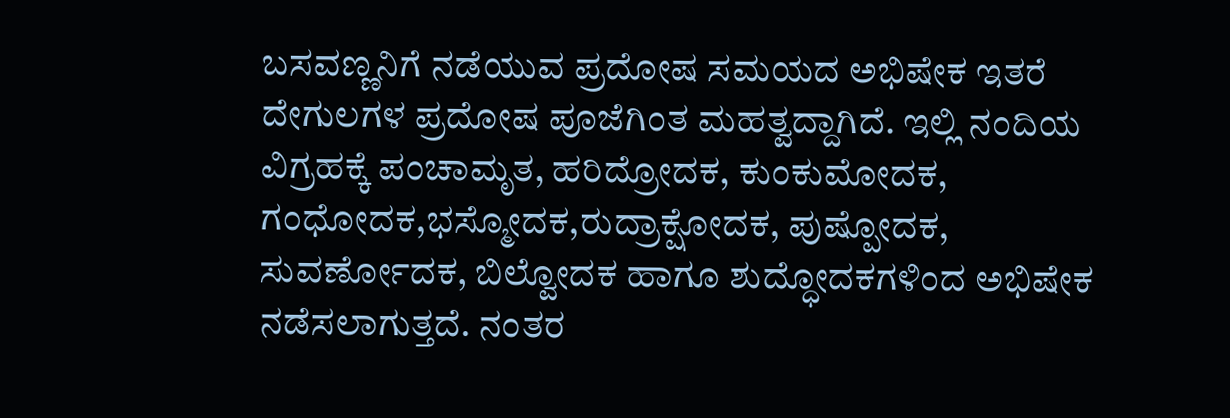ಬಸವಣ್ಣನಿಗೆ ನಡೆಯುವ ಪ್ರದೋಷ ಸಮಯದ ಅಭಿಷೇಕ ಇತರೆ ದೇಗುಲಗಳ ಪ್ರದೋಷ ಪೂಜೆಗಿಂತ ಮಹತ್ವದ್ದಾಗಿದೆ. ಇಲ್ಲಿ ನಂದಿಯ ವಿಗ್ರಹಕ್ಕೆ ಪಂಚಾಮೃತ, ಹರಿದ್ರೋದಕ, ಕುಂಕುಮೋದಕ,
ಗಂಧೋದಕ,ಭಸ್ಮೋದಕ,ರುದ್ರಾಕ್ಷೋದಕ, ಪುಷ್ಪೋದಕ, ಸುವರ್ಣೋದಕ, ಬಿಲ್ವೋದಕ ಹಾಗೂ ಶುದ್ಧೋದಕಗಳಿಂದ ಅಭಿಷೇಕ ನಡೆಸಲಾಗುತ್ತದೆ. ನಂತರ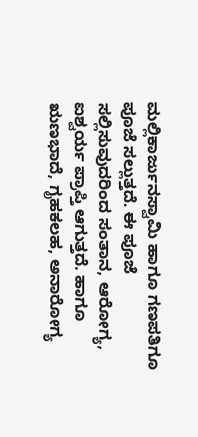ಮಲ್ಲಿಕಾರ್ಜುನಸ್ವಾಮಿ ಹಾಗೂ ಗಣಪತಿಗೂ ಪೂಜೆ ಸಲ್ಲುತ್ತದೆ. ಈ ಪೂಜೆ ಸಲ್ಲಿಸುವುದರಿಂದ ಸಂತಾನ, ಆರೋಗ್ಯ, ಐಶ್ವರ್ಯ ಪ್ರಾಪ್ತಿ ಆಗುತ್ತದೆ. ಹಾಗೂ ಋಣಭಾದೆ, ಗೃಹಕಲಹ, ಅನಾರೋಗ್ಯ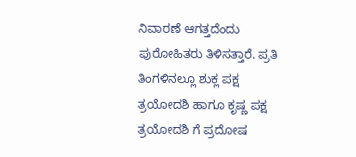ನಿವಾರಣೆ ಆಗತ್ತದೆಂದು ಪುರೋಹಿತರು ತಿಳಿಸತ್ತಾರೆ. ಪ್ರತಿ ತಿಂಗಳಿನಲ್ಲೂ ಶುಕ್ಲ ಪಕ್ಷ ತ್ರಯೋದಶಿ ಹಾಗೂ ಕೃಷ್ಣ ಪಕ್ಷ ತ್ರಯೋದಶಿ ಗೆ ಪ್ರದೋಷ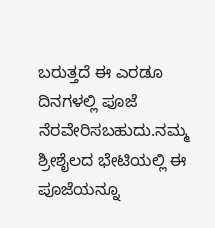ಬರುತ್ತದೆ ಈ ಎರಡೂ ದಿನಗಳಲ್ಲಿ ಪೂಜೆ ನೆರವೇರಿಸಬಹುದು.ನಮ್ಮ ಶ್ರೀಶೈಲದ ಭೇಟಿಯಲ್ಲಿ ಈ ಪೂಜೆಯನ್ನೂ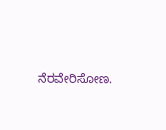ನೆರವೇರಿಸೋಣ.